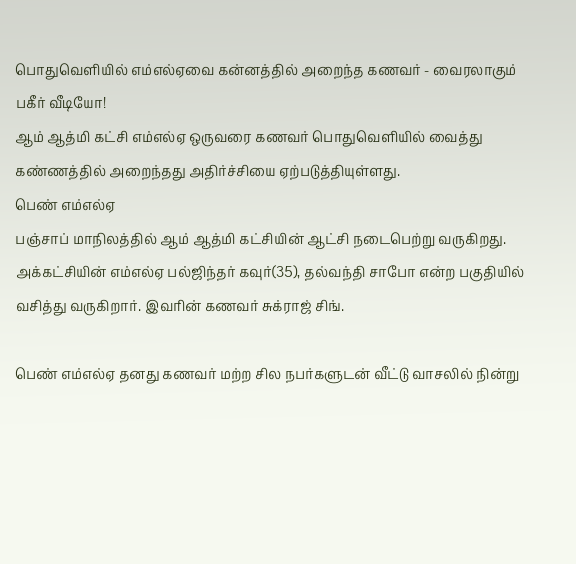பொதுவெளியில் எம்எல்ஏவை கன்னத்தில் அறைந்த கணவர் - வைரலாகும் பகீர் வீடியோ!
ஆம் ஆத்மி கட்சி எம்எல்ஏ ஒருவரை கணவர் பொதுவெளியில் வைத்து கண்ணத்தில் அறைந்தது அதிர்ச்சியை ஏற்படுத்தியுள்ளது.
பெண் எம்எல்ஏ
பஞ்சாப் மாநிலத்தில் ஆம் ஆத்மி கட்சியின் ஆட்சி நடைபெற்று வருகிறது. அக்கட்சியின் எம்எல்ஏ பல்ஜிந்தர் கவுர்(35), தல்வந்தி சாபோ என்ற பகுதியில் வசித்து வருகிறார். இவரின் கணவர் சுக்ராஜ் சிங்.

பெண் எம்எல்ஏ தனது கணவர் மற்ற சில நபர்களுடன் வீட்டு வாசலில் நின்று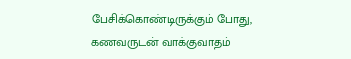பேசிக்கொண்டிருக்கும் போது, கணவருடன் வாக்குவாதம்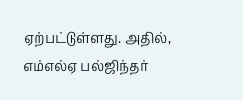ஏற்பட்டுள்ளது. அதில், எம்எல்ஏ பல்ஜிந்தர்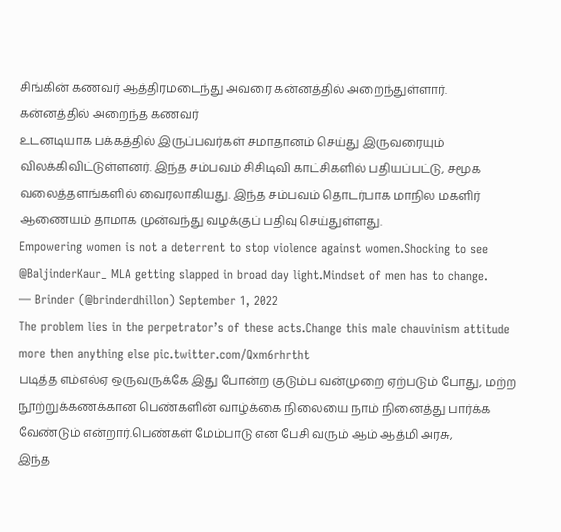சிங்கின் கணவர் ஆத்திரமடைந்து அவரை கன்னத்தில் அறைந்துள்ளார்.
கன்னத்தில் அறைந்த கணவர்
உடனடியாக பக்கத்தில் இருப்பவர்கள் சமாதானம் செய்து இருவரையும் விலக்கிவிட்டுள்ளனர். இந்த சம்பவம் சிசிடிவி காட்சிகளில் பதியப்பட்டு, சமூக வலைத்தளங்களில் வைரலாகியது. இந்த சம்பவம் தொடர்பாக மாநில மகளிர் ஆணையம் தாமாக முன்வந்து வழக்குப் பதிவு செய்துள்ளது.
Empowering women is not a deterrent to stop violence against women.Shocking to see @BaljinderKaur_ MLA getting slapped in broad day light.Mindset of men has to change.
— Brinder (@brinderdhillon) September 1, 2022
The problem lies in the perpetrator’s of these acts.Change this male chauvinism attitude more then anything else pic.twitter.com/Qxm6rhrtht
படித்த எம்எல்ஏ ஒருவருக்கே இது போன்ற குடும்ப வன்முறை ஏற்படும் போது, மற்ற நூற்றுக்கணக்கான பெண்களின் வாழ்க்கை நிலையை நாம் நினைத்து பார்க்க வேண்டும் என்றார்.பெண்கள் மேம்பாடு என பேசி வரும் ஆம் ஆத்மி அரசு,
இந்த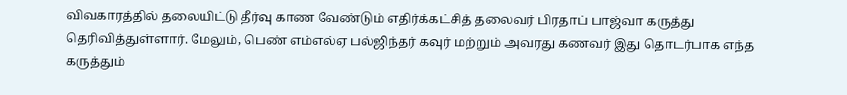விவகாரத்தில் தலையிட்டு தீர்வு காண வேண்டும் எதிர்க்கட்சித் தலைவர் பிரதாப் பாஜ்வா கருத்து தெரிவித்துள்ளார். மேலும், பெண் எம்எல்ஏ பல்ஜிந்தர் கவுர் மற்றும் அவரது கணவர் இது தொடர்பாக எந்த கருத்தும்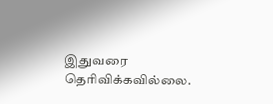இதுவரை தெரிவிக்கவில்லை.